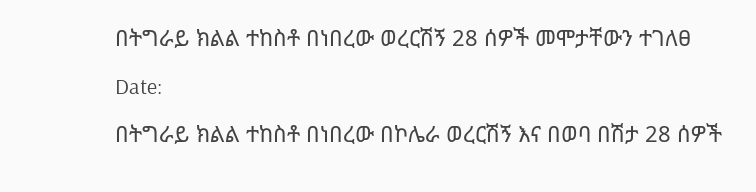በትግራይ ክልል ተከስቶ በነበረው ወረርሽኝ 28 ሰዎች መሞታቸውን ተገለፀ

Date:

በትግራይ ክልል ተከስቶ በነበረው በኮሌራ ወረርሽኝ እና በወባ በሽታ 28 ሰዎች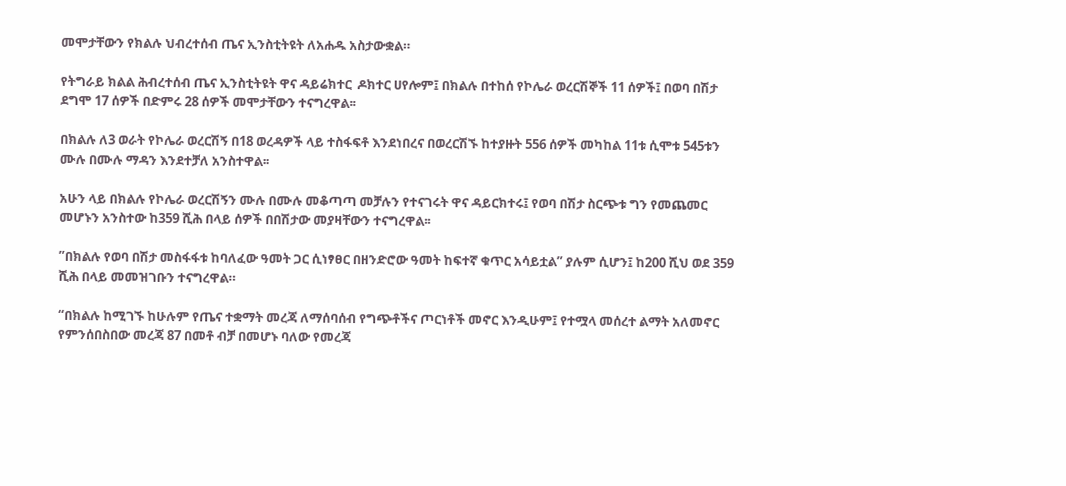መሞታቸውን የክልሉ ህብረተሰብ ጤና ኢንስቲትዩት ለአሐዱ አስታውቋል።

የትግራይ ክልል ሕብረተሰብ ጤና ኢንስቲትዩት ዋና ዳይሬክተር  ዶክተር ሀየሎም፤ በክልሉ በተከሰ የኮሌራ ወረርሽኞች 11 ሰዎች፤ በወባ በሽታ ደግሞ 17 ሰዎች በድምሩ 28 ሰዎች መሞታቸውን ተናግረዋል፡፡

በክልሉ ለ3 ወራት የኮሌራ ወረርሽኝ በ18 ወረዳዎች ላይ ተስፋፍቶ እንደነበረና በወረርሽኙ ከተያዙት 556 ሰዎች መካከል 11ቱ ሲሞቱ 545ቱን ሙሉ በሙሉ ማዳን እንደተቻለ አንስተዋል፡፡

አሁን ላይ በክልሉ የኮሌራ ወረርሽኝን ሙሉ በሙሉ መቆጣጣ መቻሉን የተናገሩት ዋና ዳይርክተሩ፤ የወባ በሽታ ስርጭቱ ግን የመጨመር መሆኑን አንስተው ከ359 ሺሕ በላይ ሰዎች በበሽታው መያዛቸውን ተናግረዋል፡፡

”በክልሉ የወባ በሽታ መስፋፋቱ ከባለፈው ዓመት ጋር ሲነፃፀር በዘንድሮው ዓመት ከፍተኛ ቁጥር አሳይቷል” ያሉም ሲሆን፤ ከ200 ሺህ ወደ 359 ሺሕ በላይ መመዝገቡን ተናግረዋል።

“በክልሉ ከሚገኙ ከሁሉም የጤና ተቋማት መረጃ ለማሰባሰብ የግጭቶችና ጦርነቶች መኖር እንዲሁም፤ የተሟላ መሰረተ ልማት አለመኖር የምንሰበስበው መረጃ 87 በመቶ ብቻ በመሆኑ ባለው የመረጃ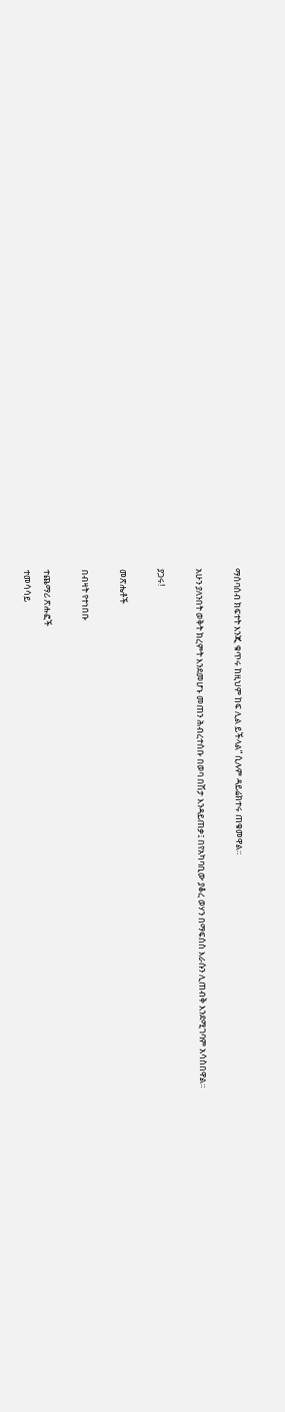ማሰባሰብ ክፍተት እንጂ ቁጥሩ ከዚህም ከፍ ሊል ይችላል” ሲሉም ዳይሬክተሩ ጠቁመዋል።

አሁን ያለንበት ወቅት ክረምት እንደመሆኑ መጠን ሕብረተሰቡ በወባ በሽታ እንዳይጠቃ፤ በየአካባቢው ያቆረ ወሃን በማፍሰስ እራሱን ሊጠብቅ እንደሚገባም አሳስበዋል።

ያጋሩ!

መጽሔቶች

በብዛት የተነበቡ

ተጨማሪ ጽሑፎች
ተመሳሳይ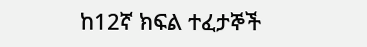ከ12ኛ ክፍል ተፈታኞች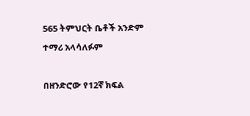565 ትምህርት ቤቶች አንድም ተማሪ አላሳለፉም

በዘንድሮው የ12ኛ ክፍል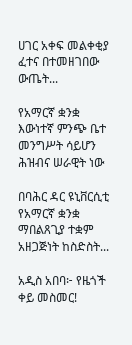ሀገር አቀፍ መልቀቂያ ፈተና በተመዘገበው ውጤት...

የአማርኛ ቋንቋ እውነተኛ ምንጭ ቤተ መንግሥት ሳይሆን ሕዝብና ሠራዊት ነው

በባሕር ዳር ዩኒቨርሲቲ የአማርኛ ቋንቋ ማበልጸጊያ ተቋም አዘጋጅነት ከስድስት...

አዲስ አበባ፦ የዜጎች ቀይ መስመር!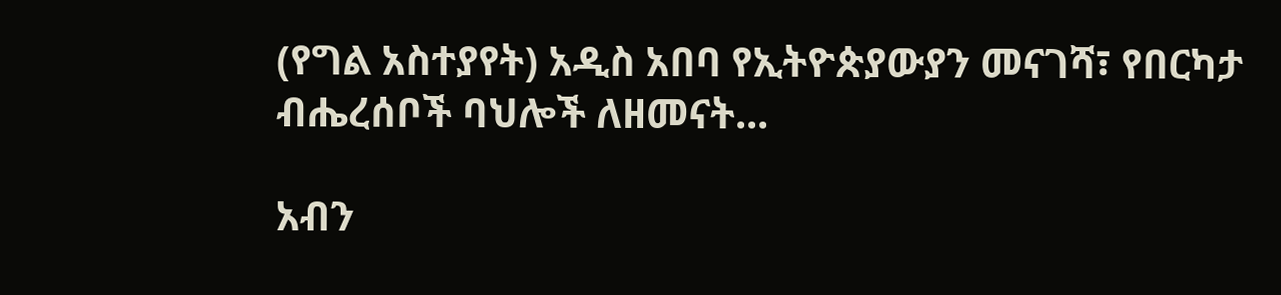(የግል አስተያየት) አዲስ አበባ የኢትዮጵያውያን መናገሻ፣ የበርካታ ብሔረሰቦች ባህሎች ለዘመናት...

አብን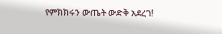የምክክሩን ውጤት ውድቅ አደረገ!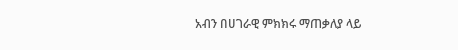አብን በሀገራዊ ምክክሩ ማጠቃለያ ላይ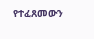የተፈጸመውን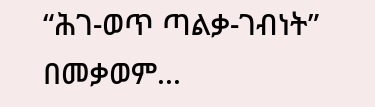“ሕገ-ወጥ ጣልቃ-ገብነት” በመቃወም...